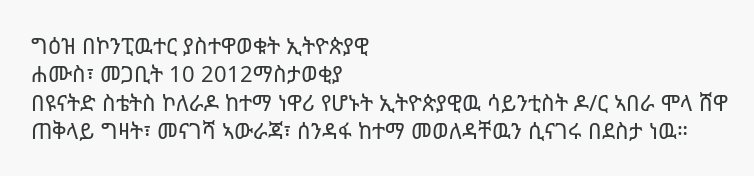ግዕዝ በኮንፒዉተር ያስተዋወቁት ኢትዮጵያዊ
ሐሙስ፣ መጋቢት 10 2012ማስታወቂያ
በዩናትድ ስቴትስ ኮለራዶ ከተማ ነዋሪ የሆኑት ኢትዮጵያዊዉ ሳይንቲስት ዶ/ር ኣበራ ሞላ ሸዋ ጠቅላይ ግዛት፣ መናገሻ ኣውራጃ፣ ሰንዳፋ ከተማ መወለዳቸዉን ሲናገሩ በደስታ ነዉ።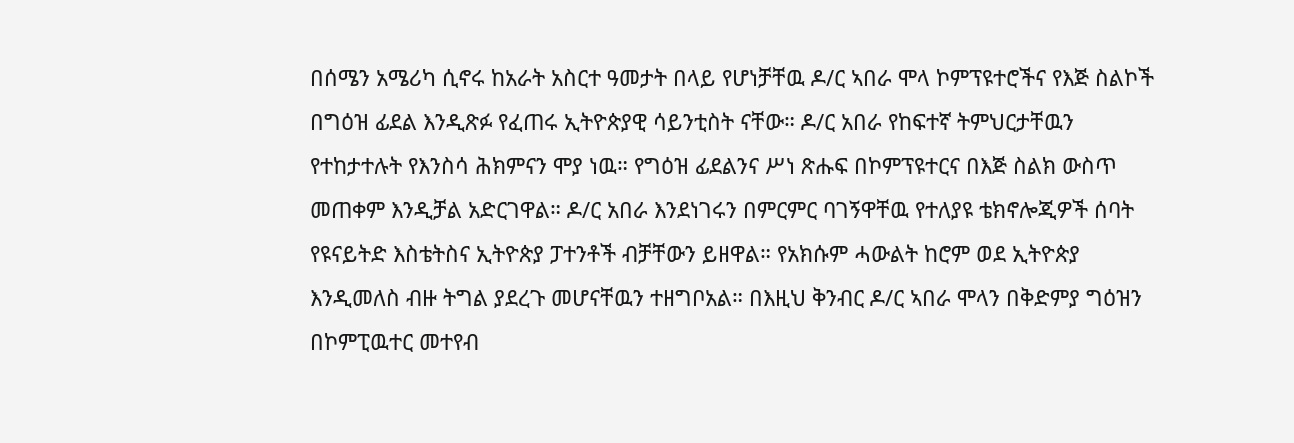በሰሜን አሜሪካ ሲኖሩ ከአራት አስርተ ዓመታት በላይ የሆነቻቸዉ ዶ/ር ኣበራ ሞላ ኮምፕዩተሮችና የእጅ ስልኮች በግዕዝ ፊደል እንዲጽፉ የፈጠሩ ኢትዮጵያዊ ሳይንቲስት ናቸው። ዶ/ር አበራ የከፍተኛ ትምህርታቸዉን የተከታተሉት የእንስሳ ሕክምናን ሞያ ነዉ። የግዕዝ ፊደልንና ሥነ ጽሑፍ በኮምፕዩተርና በእጅ ስልክ ውስጥ መጠቀም እንዲቻል አድርገዋል። ዶ/ር አበራ እንደነገሩን በምርምር ባገኝዋቸዉ የተለያዩ ቴክኖሎጂዎች ሰባት የዩናይትድ እስቴትስና ኢትዮጵያ ፓተንቶች ብቻቸውን ይዘዋል። የአክሱም ሓውልት ከሮም ወደ ኢትዮጵያ እንዲመለስ ብዙ ትግል ያደረጉ መሆናቸዉን ተዘግቦአል። በእዚህ ቅንብር ዶ/ር ኣበራ ሞላን በቅድምያ ግዕዝን በኮምፒዉተር መተየብ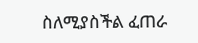ስለሚያስችል ፈጠራ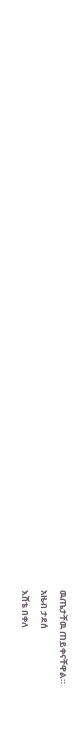ዉጤታቸዉ ጠይቀናቸዋል።
አዜብ ታደሰ
እሸቴ በቀለ